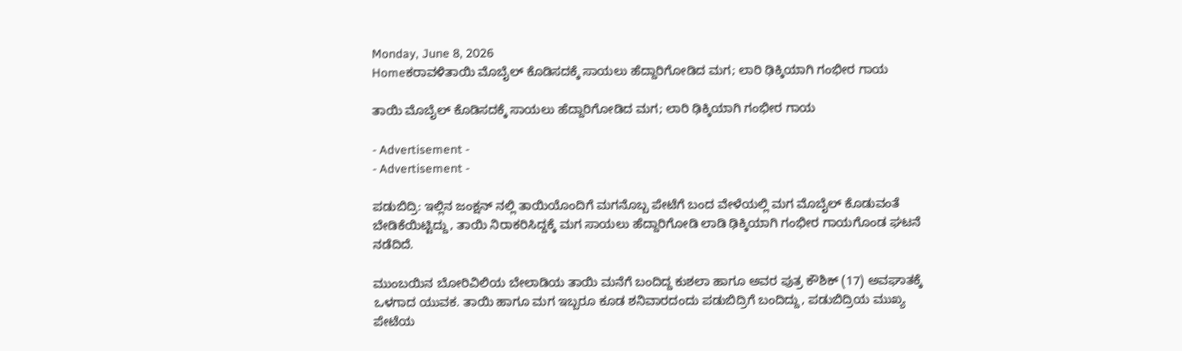Monday, June 8, 2026
Homeಕರಾವಳಿತಾಯಿ ಮೊಬೈಲ್‌ ಕೊಡಿಸದಕ್ಕೆ ಸಾಯಲು ಹೆದ್ದಾರಿಗೋಡಿದ ಮಗ; ಲಾರಿ ಢಿಕ್ಕಿಯಾಗಿ ಗಂಭೀರ ಗಾಯ

ತಾಯಿ ಮೊಬೈಲ್‌ ಕೊಡಿಸದಕ್ಕೆ ಸಾಯಲು ಹೆದ್ದಾರಿಗೋಡಿದ ಮಗ; ಲಾರಿ ಢಿಕ್ಕಿಯಾಗಿ ಗಂಭೀರ ಗಾಯ

- Advertisement -
- Advertisement -

ಪಡುಬಿದ್ರಿ: ಇಲ್ಲಿನ ಜಂಕ್ಷನ್ ನಲ್ಲಿ ತಾಯಿಯೊಂದಿಗೆ ಮಗನೊಬ್ಬ ಪೇಟೆಗೆ ಬಂದ ವೇಳೆಯಲ್ಲಿ ಮಗ ಮೊಬೈಲ್ ಕೊಡುವಂತೆ ಬೇಡಿಕೆಯಿಟ್ಟಿದ್ದು, ತಾಯಿ ನಿರಾಕರಿಸಿದ್ದಕ್ಕೆ ಮಗ ಸಾಯಲು ಹೆದ್ದಾರಿಗೋಡಿ ಲಾಡಿ ಢಿಕ್ಕಿಯಾಗಿ ಗಂಭೀರ ಗಾಯಗೊಂಡ ಘಟನೆ ನಡೆದಿದೆ.

ಮುಂಬಯಿನ ಬೋರಿವಿಲಿಯ ಬೇಲಾಡಿಯ ತಾಯಿ ಮನೆಗೆ ಬಂದಿದ್ದ ಕುಶಲಾ ಹಾಗೂ ಅವರ ಪುತ್ರ ಕೌಶಿಕ್‌ (17) ಅವಘಾತಕ್ಕೆ ಒಳಗಾದ ಯುವಕ. ತಾಯಿ ಹಾಗೂ ಮಗ ಇಬ್ಬರೂ ಕೂಡ ಶನಿವಾರದಂದು ಪಡುಬಿದ್ರಿಗೆ ಬಂದಿದ್ದು, ಪಡುಬಿದ್ರಿಯ ಮುಖ್ಯ ಪೇಟೆಯ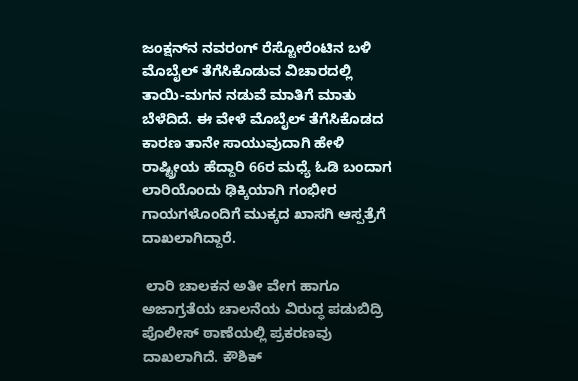ಜಂಕ್ಷನ್‌ನ ನವರಂಗ್‌ ರೆಸ್ಟೋರೆಂಟಿನ ಬಳಿ ಮೊಬೈಲ್‌ ತೆಗೆಸಿಕೊಡುವ ವಿಚಾರದಲ್ಲಿ ತಾಯಿ-ಮಗನ ನಡುವೆ ಮಾತಿಗೆ ಮಾತು ಬೆಳೆದಿದೆ. ಈ ವೇಳೆ ಮೊಬೈಲ್‌ ತೆಗೆಸಿಕೊಡದ ಕಾರಣ ತಾನೇ ಸಾಯುವುದಾಗಿ ಹೇಳಿ ರಾಷ್ಟ್ರೀಯ ಹೆದ್ದಾರಿ 66ರ ಮಧ್ಯೆ ಓಡಿ ಬಂದಾಗ ಲಾರಿಯೊಂದು ಢಿಕ್ಕಿಯಾಗಿ ಗಂಭೀರ ಗಾಯಗಳೊಂದಿಗೆ ಮುಕ್ಕದ ಖಾಸಗಿ ಆಸ್ಪತ್ರೆಗೆ ದಾಖಲಾಗಿದ್ದಾರೆ.

 ಲಾರಿ ಚಾಲಕನ ಅತೀ ವೇಗ ಹಾಗೂ ಅಜಾಗ್ರತೆಯ ಚಾಲನೆಯ ವಿರುದ್ಧ ಪಡುಬಿದ್ರಿ ಪೊಲೀಸ್‌ ಠಾಣೆಯಲ್ಲಿ ಪ್ರಕರಣವು ದಾಖಲಾಗಿದೆ. ಕೌಶಿಕ್‌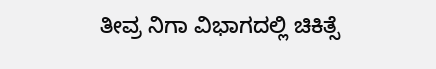ತೀವ್ರ ನಿಗಾ ವಿಭಾಗದಲ್ಲಿ ಚಿಕಿತ್ಸೆ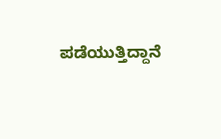ಪಡೆಯುತ್ತಿದ್ದಾನೆ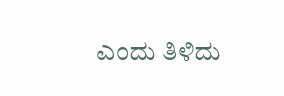ಎಂದು ತಿಳಿದು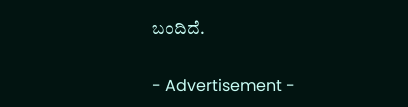ಬಂದಿದೆ.

- Advertisement -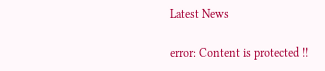Latest News

error: Content is protected !!